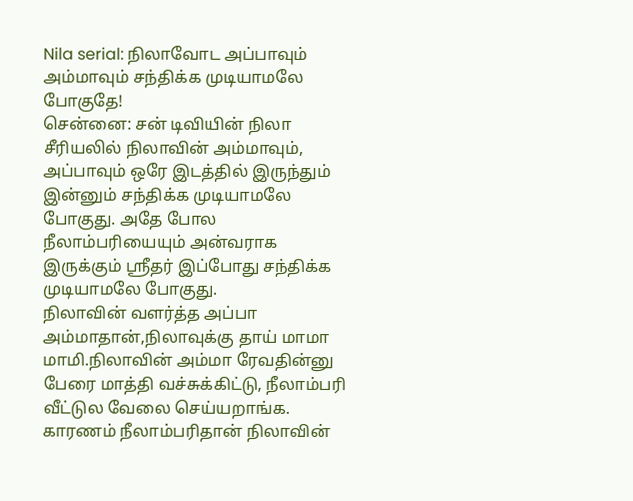Nila serial: நிலாவோட அப்பாவும் அம்மாவும் சந்திக்க முடியாமலே போகுதே!
சென்னை: சன் டிவியின் நிலா சீரியலில் நிலாவின் அம்மாவும், அப்பாவும் ஒரே இடத்தில் இருந்தும் இன்னும் சந்திக்க முடியாமலே போகுது. அதே போல நீலாம்பரியையும் அன்வராக இருக்கும் ஸ்ரீதர் இப்போது சந்திக்க முடியாமலே போகுது.
நிலாவின் வளர்த்த அப்பா அம்மாதான்,நிலாவுக்கு தாய் மாமா மாமி.நிலாவின் அம்மா ரேவதின்னு பேரை மாத்தி வச்சுக்கிட்டு, நீலாம்பரி வீட்டுல வேலை செய்யறாங்க. காரணம் நீலாம்பரிதான் நிலாவின்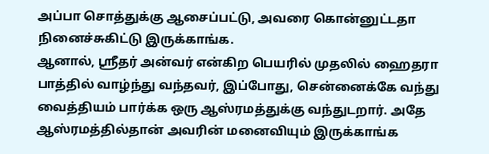அப்பா சொத்துக்கு ஆசைப்பட்டு, அவரை கொன்னுட்டதா நினைச்சுகிட்டு இருக்காங்க.
ஆனால், ஸ்ரீதர் அன்வர் என்கிற பெயரில் முதலில் ஹைதரா பாத்தில் வாழ்ந்து வந்தவர், இப்போது, சென்னைக்கே வந்து வைத்தியம் பார்க்க ஒரு ஆஸ்ரமத்துக்கு வந்துடறார். அதே ஆஸ்ரமத்தில்தான் அவரின் மனைவியும் இருக்காங்க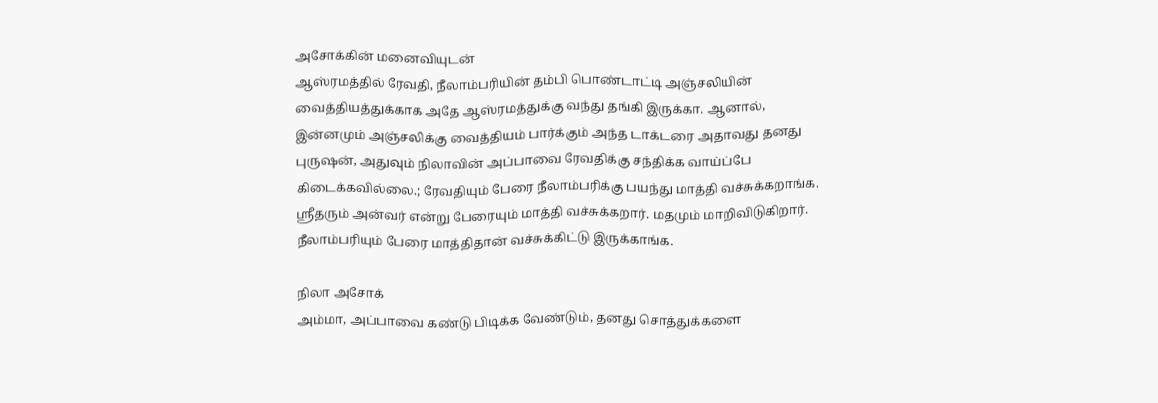அசோக்கின் மனைவியுடன்
ஆஸ்ரமத்தில் ரேவதி, நீலாம்பரியின் தம்பி பொண்டாட்டி அஞ்சலியின் வைத்தியத்துக்காக அதே ஆஸ்ரமத்துக்கு வந்து தங்கி இருக்கா. ஆனால், இன்னமும் அஞ்சலிக்கு வைத்தியம் பார்க்கும் அந்த டாக்டரை அதாவது தனது புருஷன், அதுவும் நிலாவின் அப்பாவை ரேவதிக்கு சந்திக்க வாய்ப்பே கிடைக்கவில்லை.; ரேவதியும் பேரை நீலாம்பரிக்கு பயந்து மாத்தி வச்சுக்கறாங்க. ஸ்ரீதரும் அன்வர் என்று பேரையும் மாத்தி வச்சுக்கறார். மதமும் மாறிவிடுகிறார். நீலாம்பரியும் பேரை மாத்திதான் வச்சுக்கிட்டு இருக்காங்க.

நிலா அசோக்
அம்மா, அப்பாவை கண்டு பிடிக்க வேண்டும், தனது சொத்துக்களை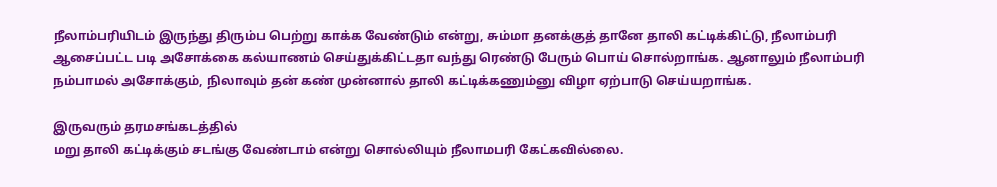நீலாம்பரியிடம் இருந்து திரும்ப பெற்று காக்க வேண்டும் என்று, சும்மா தனக்குத் தானே தாலி கட்டிக்கிட்டு, நீலாம்பரி ஆசைப்பட்ட படி அசோக்கை கல்யாணம் செய்துக்கிட்டதா வந்து ரெண்டு பேரும் பொய் சொல்றாங்க. ஆனாலும் நீலாம்பரி நம்பாமல் அசோக்கும், நிலாவும் தன் கண் முன்னால் தாலி கட்டிக்கணும்னு விழா ஏற்பாடு செய்யறாங்க.

இருவரும் தரமசங்கடத்தில்
மறு தாலி கட்டிக்கும் சடங்கு வேண்டாம் என்று சொல்லியும் நீலாமபரி கேட்கவில்லை.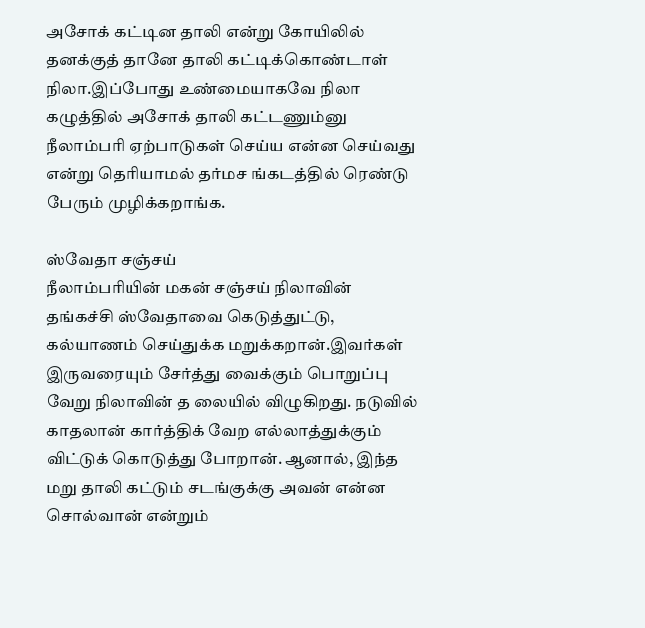அசோக் கட்டின தாலி என்று கோயிலில் தனக்குத் தானே தாலி கட்டிக்கொண்டாள் நிலா.இப்போது உண்மையாகவே நிலா கழுத்தில் அசோக் தாலி கட்டணும்னு நீலாம்பரி ஏற்பாடுகள் செய்ய என்ன செய்வது என்று தெரியாமல் தர்மச ங்கடத்தில் ரெண்டு பேரும் முழிக்கறாங்க.

ஸ்வேதா சஞ்சய்
நீலாம்பரியின் மகன் சஞ்சய் நிலாவின் தங்கச்சி ஸ்வேதாவை கெடுத்துட்டு, கல்யாணம் செய்துக்க மறுக்கறான்.இவர்கள் இருவரையும் சேர்த்து வைக்கும் பொறுப்பு வேறு நிலாவின் த லையில் விழுகிறது. நடுவில் காதலான் கார்த்திக் வேற எல்லாத்துக்கும் விட்டுக் கொடுத்து போறான். ஆனால், இந்த மறு தாலி கட்டும் சடங்குக்கு அவன் என்ன சொல்வான் என்றும்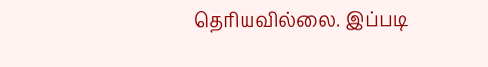தெரியவில்லை. இப்படி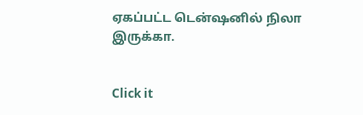ஏகப்பட்ட டென்ஷனில் நிலா இருக்கா.


Click it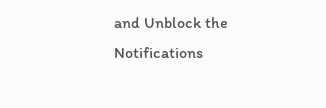and Unblock the Notifications